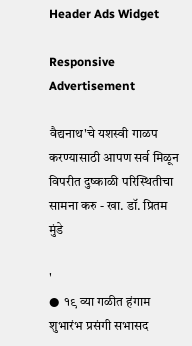Header Ads Widget

Responsive Advertisement

वैद्यनाथ'चे यशस्वी गाळप करण्यासाठी आपण सर्व मिळून विपरीत दुष्काळी परिस्थितीचा सामना करु - खा. डॉ. प्रितम मुंडे

'
●  १९ व्या गळीत हंगाम शुभारंभ प्रसंगी सभासद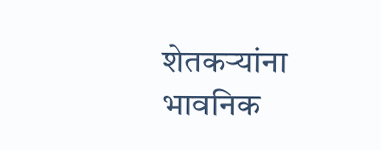शेतकर्‍यांना भावनिक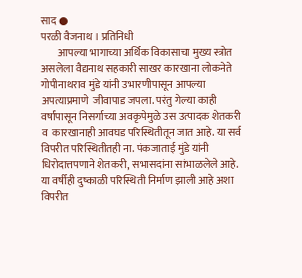साद ●
परळी वैजनाथ । प्रतिनिधी
        आपल्या भागाच्या अर्थिक विकासाचा मुख्य स्त्रोत असलेला वैद्यनाथ सहकारी साखर कारखाना लोकनेते गोपीनाथराव मुंडे यांनी उभारणीपासून आपल्या अपत्याप्रमाणे  जीवापाड जपला. परंतु गेल्या काही वर्षांपासून निसर्गाच्या अवकृपेमुळे उस उत्पादक शेतकरी व  कारखानाही आवघड परिस्थितीतून जात आहे. या सर्व विपरीत परिस्थितीतही ना. पंकजाताई मुंडे यांनी धिरोदात्तपणाने शेतकरी, सभासदांना सांभाळलेले आहे. या वर्षीही दुष्काळी परिस्थिती निर्माण झाली आहे अशा विपरीत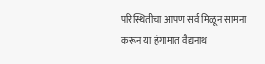परिस्थितीचा आपण सर्व मिळून सामना करून या हंगामात वैद्यनाथ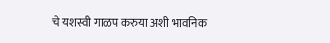चे यशस्वी गाळप करुया अशी भावनिक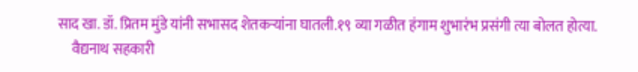साद खा. डॉ. प्रितम मुंडे यांनी सभासद शेतकर्‍यांना घातली.१९ व्या गळीत हंगाम शुभारंभ प्रसंगी त्या बोलत होत्या.
     वैद्यनाथ सहकारी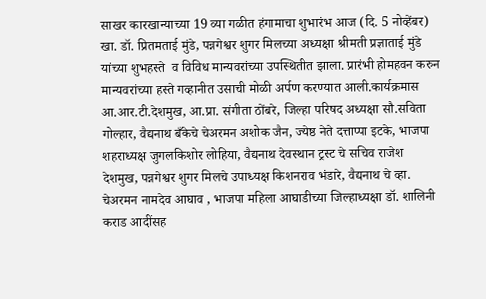साखर कारखान्याच्या 19 व्या गळीत हंगामाचा शुभारंभ आज (दि. 5 नोव्हेंबर) खा. डॉ. प्रितमताई मुंडे, पन्नगेश्वर शुगर मिलच्या अध्यक्षा श्रीमती प्रज्ञाताई मुंडे यांच्या शुभहस्ते  व विविध मान्यवरांच्या उपस्थितीत झाला. प्रारंभी होमहवन करुन मान्यवरांच्या हस्ते गव्हानीत उसाची मोळी अर्पण करण्यात आली.कार्यक्रमास आ.आर.टी.देशमुख, आ.प्रा. संगीता ठोंबरे, जिल्हा परिषद अध्यक्षा सौ.सविता गोल्हार, वैद्यनाथ बँकेचे चेअरमन अशोक जैन, ज्येष्ठ नेते दत्ताप्पा इटके, भाजपा शहराध्यक्ष जुगलकिशोर लोहिया, वैद्यनाथ देवस्थान ट्रस्ट चे सचिव राजेश देशमुख, पन्नगेश्वर शुगर मिलचे उपाध्यक्ष किशनराव भंडारे, वैद्यनाथ चे व्हा. चेअरमन नामदेव आघाव , भाजपा महिला आघाडीच्या जिल्हाध्यक्षा डॉ. शालिनी कराड आदींसह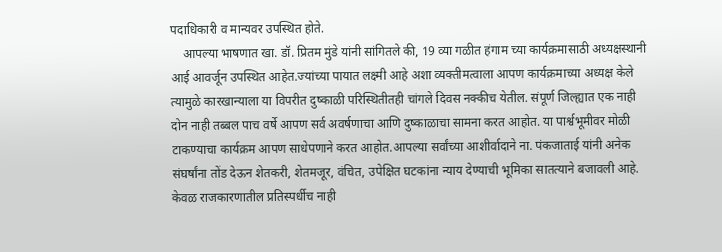पदाधिकारी व मान्यवर उपस्थित होते.
    आपल्या भाषणात खा. डॉ. प्रितम मुंडे यांनी सांगितले की, 19 व्या गळीत हंगाम च्या कार्यक्रमासाठी अध्यक्षस्थानी आई आवर्जून उपस्थित आहेत.ज्यांच्या पायात लक्ष्मी आहे अशा व्यक्तीमत्वाला आपण कार्यक्रमाच्या अध्यक्ष केले त्यामुळे कारखान्याला या विपरीत दुष्काळी परिस्थितीतही चांगले दिवस नक्कीच येतील. संपूर्ण जिल्ह्यात एक नाही दोन नाही तब्बल पाच वर्षे आपण सर्व अवर्षणाचा आणि दुष्काळाचा सामना करत आहोत. या पार्श्वभूमीवर मोळी टाकण्याचा कार्यक्रम आपण साधेपणाने करत आहोत.आपल्या सर्वांच्या आशीर्वादाने ना. पंकजाताई यांनी अनेक संघर्षांना तोंड देऊन शेतकरी, शेतमजूर, वंचित, उपेक्षित घटकांना न्याय देण्याची भूमिका सातत्याने बजावली आहे. केवळ राजकारणातील प्रतिस्पर्धीच नाही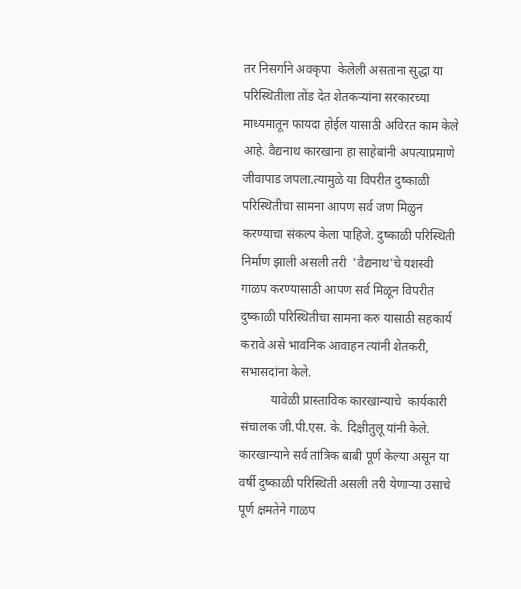तर निसर्गाने अवकृपा  केलेली असताना सुद्धा या परिस्थितीला तोंड देत शेतकऱ्यांना सरकारच्या माध्यमातून फायदा होईल यासाठी अविरत काम केले आहे. वैद्यनाथ कारखाना हा साहेबांनी अपत्याप्रमाणे जीवापाड जपला.त्यामुळे या विपरीत दुष्काळी परिस्थितीचा सामना आपण सर्व जण मिळुन करण्याचा संकल्प केला पाहिजे. दुष्काळी परिस्थिती निर्माण झाली असली तरी  'वैद्यनाथ'चे यशस्वी गाळप करण्यासाठी आपण सर्व मिळून विपरीत दुष्काळी परिस्थितीचा सामना करु यासाठी सहकार्य करावे असे भावनिक आवाहन त्यांनी शेतकरी, सभासदांना केले.
          यावेळी प्रास्ताविक कारखान्याचे  कार्यकारी संचालक जी.पी.एस. के. दिक्षीतुलू यांनी केले. कारखान्याने सर्व तांत्रिक बाबी पूर्ण केल्या असून या वर्षी दुष्काळी परिस्थिती असली तरी येणाऱ्या उसाचे पूर्ण क्षमतेने गाळप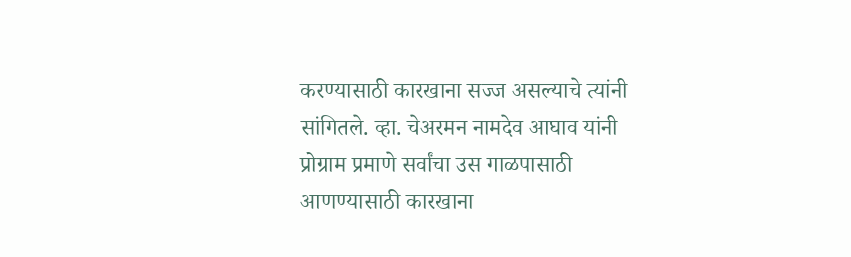करण्यासाठी कारखाना सज्ज असल्याचे त्यांनी सांगितले. व्हा. चेअरमन नामदेव आघाव यांनी प्रोग्राम प्रमाणे सर्वांचा उस गाळपासाठी आणण्यासाठी कारखाना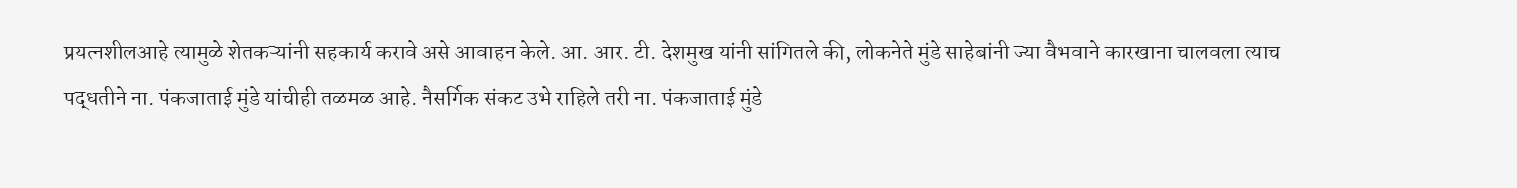प्रयत्नशीलआहे त्यामुळे शेतकऱ्यांनी सहकार्य करावे असे आवाहन केले. आ. आर. टी. देशमुख यांनी सांगितले की, लोकनेते मुंडे साहेबांनी ज्या वैभवाने कारखाना चालवला त्याच पद्धतीने ना. पंकजाताई मुंडे यांचीही तळमळ आहे. नैसर्गिक संकट उभे राहिले तरी ना. पंकजाताई मुंडे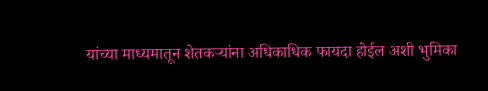यांच्या माध्यमातून शेतकऱ्यांना अधिकाधिक फायदा होईल अशी भुमिका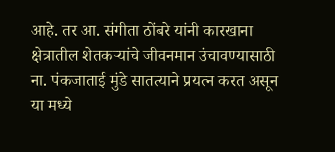आहे. तर आ. संगीता ठोंबरे यांनी कारखाना क्षेत्रातील शेतकऱ्यांचे जीवनमान उंचावण्यासाठी ना. पंकजाताई मुंडे सातत्याने प्रयत्न करत असून या मध्ये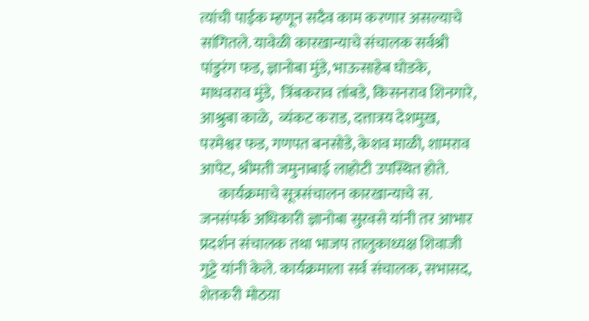त्यांची पाईक म्हणून सदैव काम करणार असल्याचे सांगितले. यावेळी कारखान्याचे संचालक सर्वश्री पांडुरंग फड, ज्ञानोबा मुंडे, भाऊसाहेब घोडके, माधवराव मुंडे,  त्रिंबकराव तांबडे, किसनराव शिनगारे, आश्रुबा काळे,  व्यंकट कराड, दत्तात्रय देशमुख, परमेश्वर फड, गणपत बनसोडे, केशव माळी, शामराव आपेट, श्रीमती जमुनाबाई लाहोटी उपस्थित होते.
      कार्यक्रमाचे सूत्रसंचालन कारखान्याचे स. जनसंपर्क अधिकारी ज्ञानोबा सुरवसे यांनी तर आभार प्रदर्शन संचालक तथा भाजप तालुकाध्यक्ष शिवाजी गुट्टे यांनी केले. कार्यक्रमाला सर्व संचालक, सभासद, शेतकरी मोठय़ा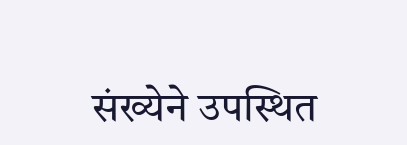संख्येने उपस्थित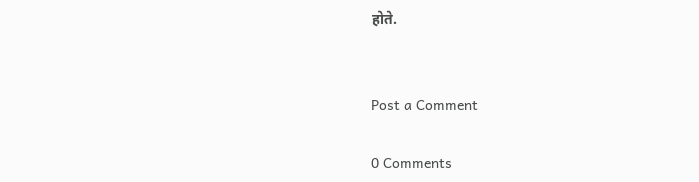होते.


Post a Comment

0 Comments